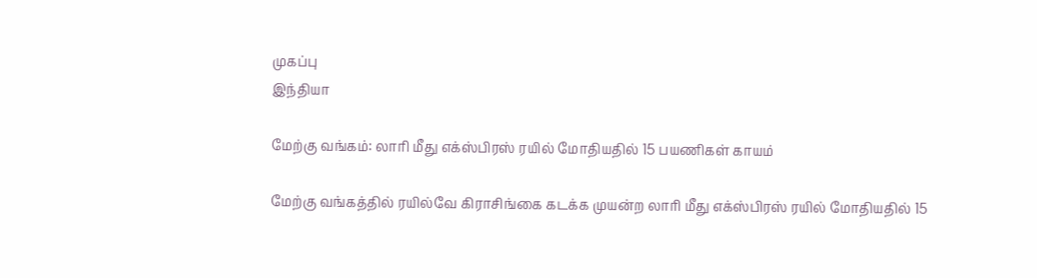முகப்பு
இந்தியா

மேற்கு வங்கம்: லாரி மீது எக்ஸ்பிரஸ் ரயில் மோதியதில் 15 பயணிகள் காயம்

மேற்கு வங்கத்தில் ரயில்வே கிராசிங்கை கடக்க முயன்ற லாரி மீது எக்ஸ்பிரஸ் ரயில் மோதியதில் 15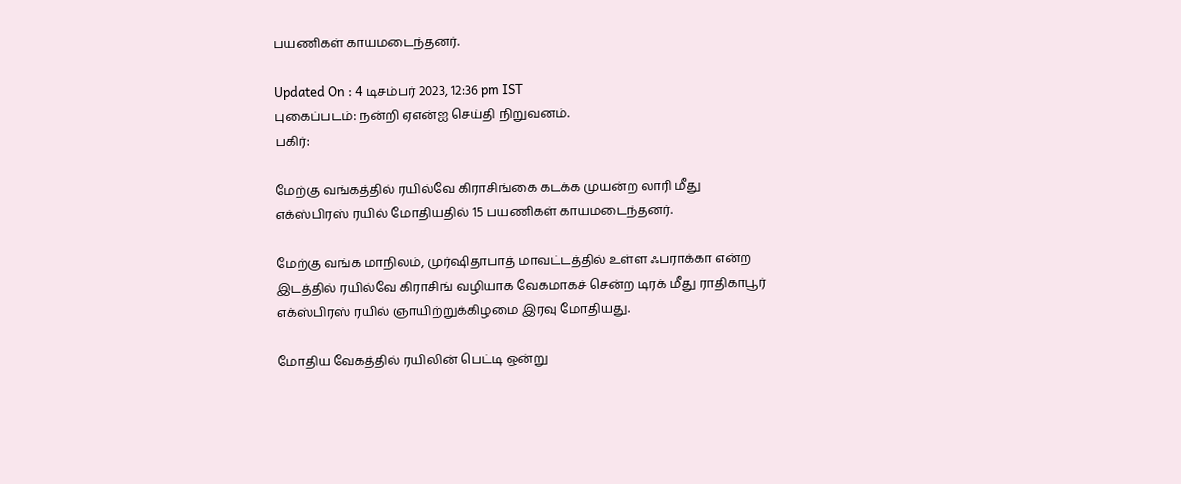பயணிகள் காயமடைந்தனர்.

Updated On : 4 டிசம்பர் 2023, 12:36 pm IST
புகைப்படம்: நன்றி ஏஎன்ஐ செய்தி நிறுவனம்.
பகிர்:

மேற்கு வங்கத்தில் ரயில்வே கிராசிங்கை கடக்க முயன்ற லாரி மீது எக்ஸ்பிரஸ் ரயில் மோதியதில் 15 பயணிகள் காயமடைந்தனர்.

மேற்கு வங்க மாநிலம், முர்ஷிதாபாத் மாவட்டத்தில் உள்ள ஃபராக்கா என்ற இடத்தில் ரயில்வே கிராசிங் வழியாக வேகமாகச் சென்ற டிரக் மீது ராதிகாபூர் எக்ஸ்பிரஸ் ரயில் ஞாயிற்றுக்கிழமை இரவு மோதியது.

மோதிய வேகத்தில் ரயிலின் பெட்டி ஒன்று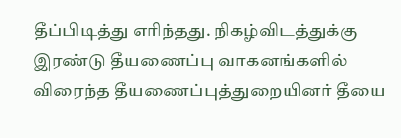தீப்பிடித்து எரிந்தது. நிகழ்விடத்துக்கு இரண்டு தீயணைப்பு வாகனங்களில் விரைந்த தீயணைப்புத்துறையினர் தீயை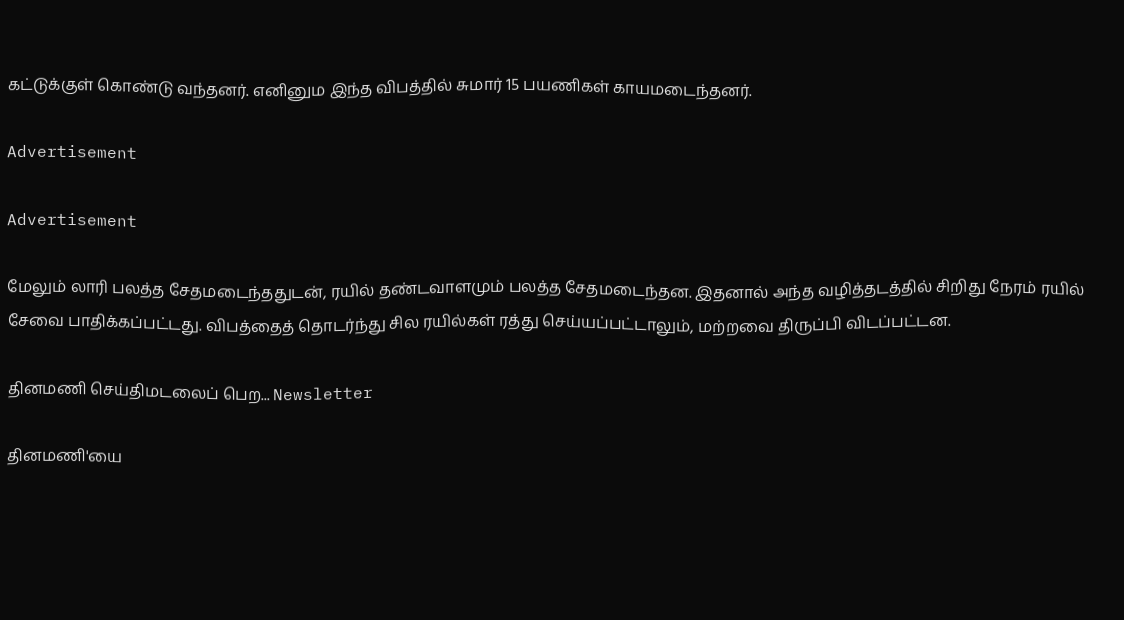கட்டுக்குள் கொண்டு வந்தனர். எனினும இந்த விபத்தில் சுமார் 15 பயணிகள் காயமடைந்தனர்.

Advertisement

Advertisement

மேலும் லாரி பலத்த சேதமடைந்ததுடன், ரயில் தண்டவாளமும் பலத்த சேதமடைந்தன. இதனால் அந்த வழித்தடத்தில் சிறிது நேரம் ரயில் சேவை பாதிக்கப்பட்டது. விபத்தைத் தொடர்ந்து சில ரயில்கள் ரத்து செய்யப்பட்டாலும், மற்றவை திருப்பி விடப்பட்டன.

தினமணி செய்திமடலைப் பெற... Newsletter

தினமணி'யை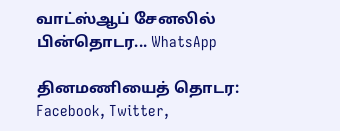வாட்ஸ்ஆப் சேனலில் பின்தொடர... WhatsApp

தினமணியைத் தொடர: Facebook, Twitter,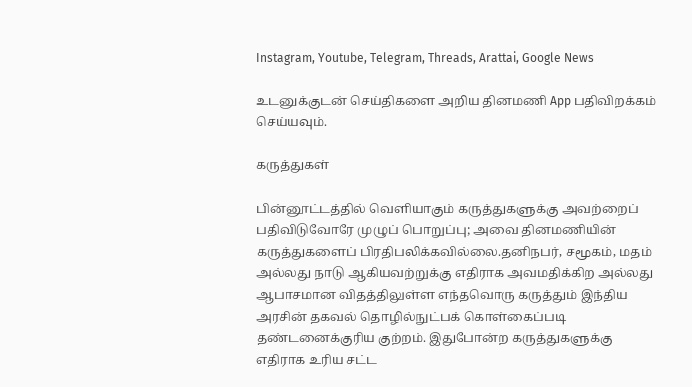Instagram, Youtube, Telegram, Threads, Arattai, Google News

உடனுக்குடன் செய்திகளை அறிய தினமணி App பதிவிறக்கம் செய்யவும்.

கருத்துகள்

பின்னூட்டத்தில் வெளியாகும் கருத்துகளுக்கு அவற்றைப் பதிவிடுவோரே முழுப் பொறுப்பு; அவை தினமணியின் கருத்துகளைப் பிரதிபலிக்கவில்லை.தனிநபர், சமூகம், மதம் அல்லது நாடு ஆகியவற்றுக்கு எதிராக அவமதிக்கிற அல்லது ஆபாசமான விதத்திலுள்ள எந்தவொரு கருத்தும் இந்திய அரசின் தகவல் தொழில்நுட்பக் கொள்கைப்படி தண்டனைக்குரிய குற்றம். இதுபோன்ற கருத்துகளுக்கு எதிராக உரிய சட்ட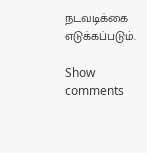நடவடிக்கை எடுக்கப்படும்.

Show comments